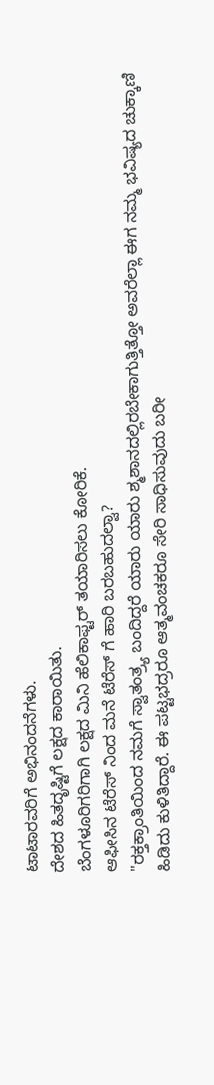ಟಾಟಾರವರಿಗೆ ಅಭಿನಂದನೆಗಳು.
ದೇಶದ ಹಿತದೃಷ್ಟಿಗೆ ಲಕ್ಷದ ಕಾರಾಯಿತು.
ಬೆಂಗಳೂರಿಗರಿಗಾಗಿ ಲಕ್ಷದ ಮಿನಿ ಹೆಲಿಕಾಫ್ಟರ್ ತಯಾರಿಸಲು ಕೋರಿಕೆ.
ಆಫೀಸಿನ ಟೆರೆಸ್ ನಿಂದ ಮನೆ ಟೆರೆಸ್ ಗೆ ಹಾರಿ ಬರಬಹುದಲ್ವಾ?
"ರಕ್ತಕ್ರಾಂತಿಯಿಂದ ನಮಗೆ ಸ್ವಾತಂತ್ರ್ಯ ಬಂದಿದ್ದರೆ ಯಾರು ಯಾರು ಶ್ಮಶಾನದಲ್ಲಿರಬೇಕಾಗುತ್ತಿತ್ತೋ ಅವರೆಲ್ಲಾ ಈಗ ನಮ್ಮ ಭವಿಷ್ಯದ ಚುಕ್ಕಾಣಿ ಹಿಡಿದು ಕುಳಿತಿದ್ದಾರೆ. ಈ ಪಟ್ಟಭದ್ರರೂ ಆತ್ಮವಂಚಕರೂ ಸೇರಿ ಸಾಧಿಸುವುದು ಬರೀ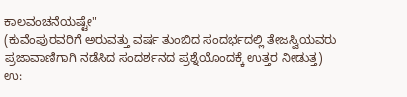ಕಾಲವಂಚನೆಯಷ್ಟೇ"
(ಕುವೆಂಪುರವರಿಗೆ ಅರುವತ್ತು ವರ್ಷ ತುಂಬಿದ ಸಂದರ್ಭದಲ್ಲಿ ತೇಜಸ್ವಿಯವರು ಪ್ರಜಾವಾಣಿಗಾಗಿ ನಡೆಸಿದ ಸಂದರ್ಶನದ ಪ್ರಶ್ನೆಯೊಂದಕ್ಕೆ ಉತ್ತರ ನೀಡುತ್ತ)
ಉ: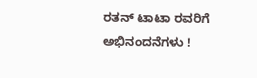ರತನ್ ಟಾಟಾ ರವರಿಗೆ ಅಭಿನಂದನೆಗಳು !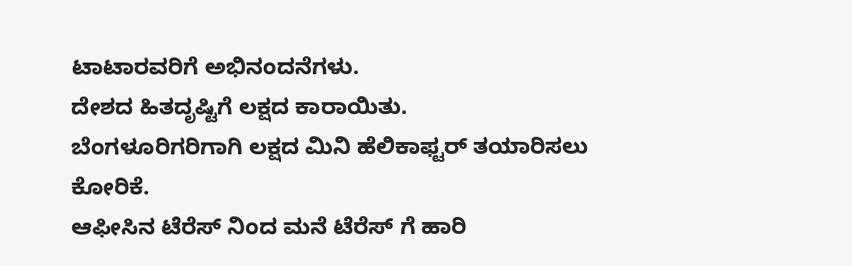ಟಾಟಾರವರಿಗೆ ಅಭಿನಂದನೆಗಳು.
ದೇಶದ ಹಿತದೃಷ್ಟಿಗೆ ಲಕ್ಷದ ಕಾರಾಯಿತು.
ಬೆಂಗಳೂರಿಗರಿಗಾಗಿ ಲಕ್ಷದ ಮಿನಿ ಹೆಲಿಕಾಫ್ಟರ್ ತಯಾರಿಸಲು ಕೋರಿಕೆ.
ಆಫೀಸಿನ ಟೆರೆಸ್ ನಿಂದ ಮನೆ ಟೆರೆಸ್ ಗೆ ಹಾರಿ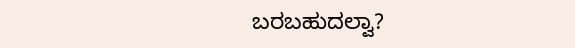ಬರಬಹುದಲ್ವಾ?